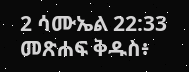2 ሳሙኤል 22:33 መጽሐፍ ቅዱስ፥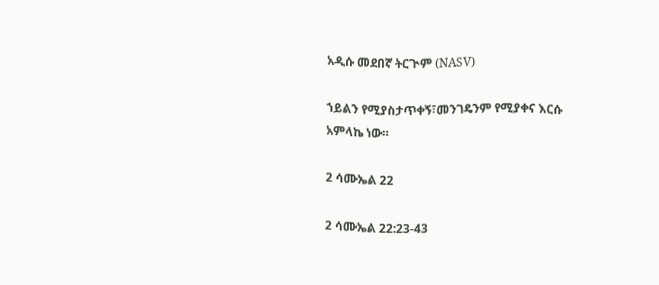አዲሱ መደበኛ ትርጒም (NASV)

ኀይልን የሚያስታጥቀኝ፣መንገዴንም የሚያቀና እርሱ አምላኬ ነው።

2 ሳሙኤል 22

2 ሳሙኤል 22:23-43